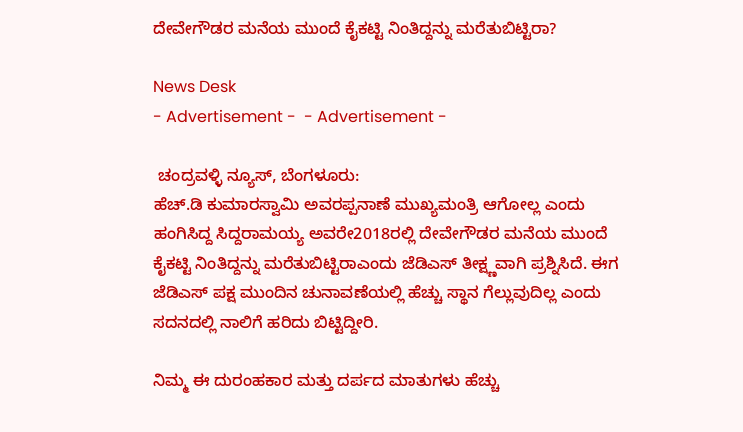ದೇವೇಗೌಡರ ಮನೆಯ ಮುಂದೆ ಕೈಕಟ್ಟಿ ನಿಂತಿದ್ದನ್ನು ಮರೆತುಬಿಟ್ಟಿರಾ?

News Desk
- Advertisement -  - Advertisement -

 ಚಂದ್ರವಳ್ಳಿ ನ್ಯೂಸ್, ಬೆಂಗಳೂರು:
ಹೆಚ್.ಡಿ ಕುಮಾರಸ್ವಾಮಿ ಅವರಪ್ಪನಾಣೆ ಮುಖ್ಯಮಂತ್ರಿ ಆಗೋಲ್ಲ ಎಂದು ಹಂಗಿಸಿದ್ದ ಸಿದ್ದರಾಮಯ್ಯ ಅವರೇ2018ರಲ್ಲಿ ದೇವೇಗೌಡರ ಮನೆಯ ಮುಂದೆ ಕೈಕಟ್ಟಿ ನಿಂತಿದ್ದನ್ನು ಮರೆತುಬಿಟ್ಟಿರಾಎಂದು ಜೆಡಿಎಸ್ ತೀಕ್ಷ್ಣವಾಗಿ ಪ್ರಶ್ನಿಸಿದೆ. ಈಗ ಜೆಡಿಎಸ್ ಪಕ್ಷ ಮುಂದಿನ ಚುನಾವಣೆಯಲ್ಲಿ ಹೆಚ್ಚು ಸ್ಥಾನ ಗೆಲ್ಲುವುದಿಲ್ಲ ಎಂದು ಸದನದಲ್ಲಿ ನಾಲಿಗೆ ಹರಿದು ಬಿಟ್ಟಿದ್ದೀರಿ.

ನಿಮ್ಮ ಈ ದುರಂಹಕಾರ ಮತ್ತು ದರ್ಪದ ಮಾತುಗಳು ಹೆಚ್ಚು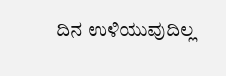ದಿನ ಉಳಿಯುವುದಿಲ್ಲ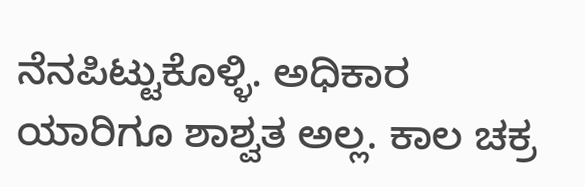ನೆನಪಿಟ್ಟುಕೊಳ್ಳಿ. ಅಧಿಕಾರ ಯಾರಿಗೂ ಶಾಶ್ವತ ಅಲ್ಲ. ಕಾಲ ಚಕ್ರ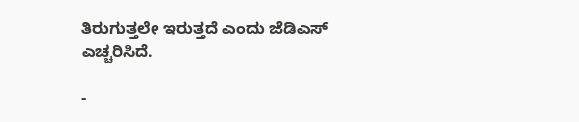ತಿರುಗುತ್ತಲೇ ಇರುತ್ತದೆ ಎಂದು ಜೆಡಿಎಸ್ ಎಚ್ಚರಿಸಿದೆ.

-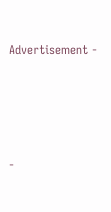Advertisement -





-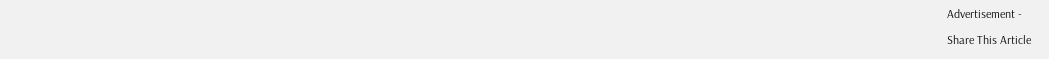Advertisement -

Share This Article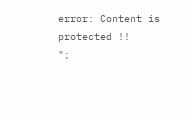error: Content is protected !!
";